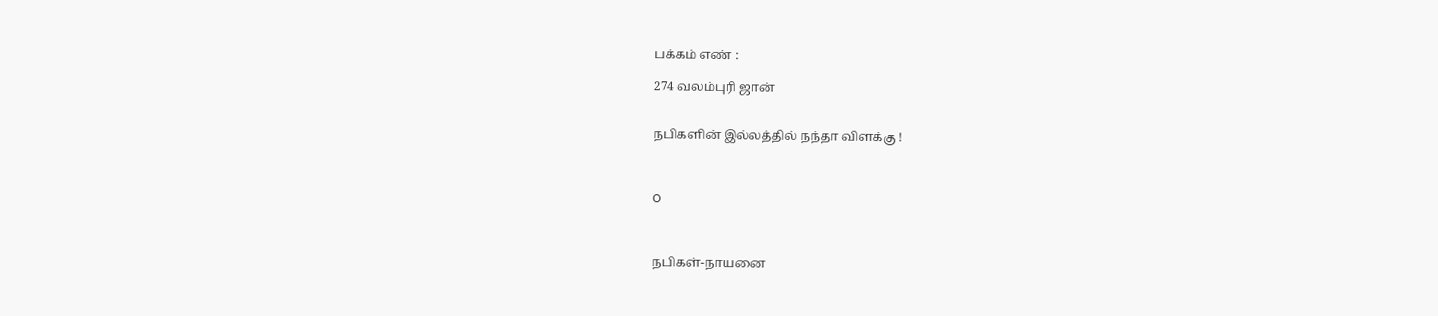பக்கம் எண் :

274 வலம்புரி ஜான்


நபிகளின் இல்லத்தில் நந்தா விளக்கு !



O



நபிகள்-நாயனை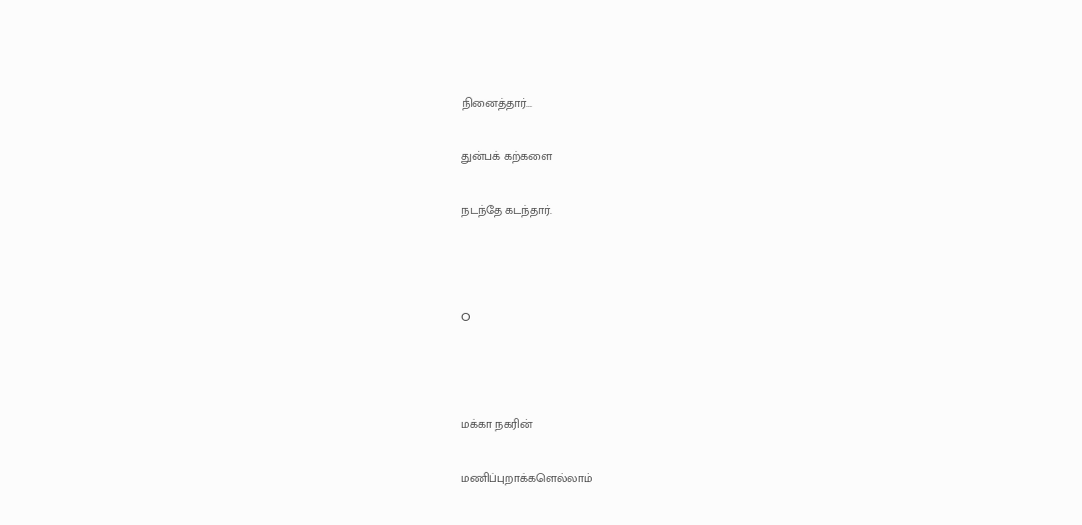நினைத்தார்...

துன்பக் கற்களை

நடந்தே கடந்தார்.



O



மக்கா நகரின்

மணிப்புறாக்களெல்லாம்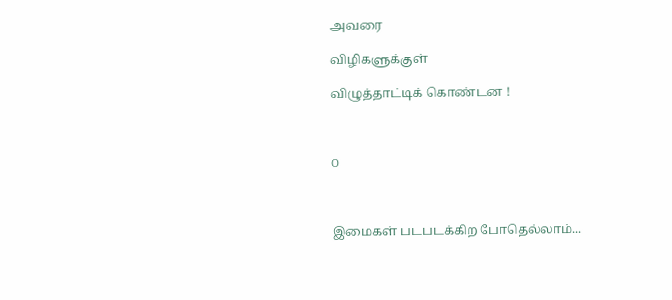அவரை

விழிகளுக்குள்

விழுத்தாட்டிக் கொண்டன !



O



இமைகள் படபடக்கிற போதெல்லாம்...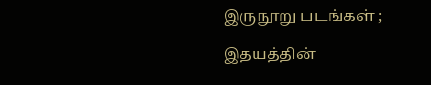இருநூறு படங்கள் ;

இதயத்தின்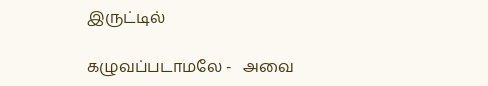இருட்டில்

கழுவப்படாமலே -   அவை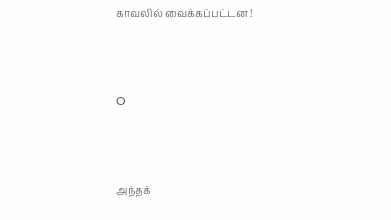காவலில் வைக்கப்பட்டன !



O



அந்தக்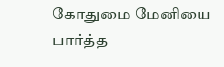கோதுமை மேனியை பார்த்த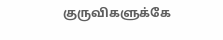குருவிகளுக்கே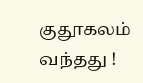குதூகலம் வந்தது !